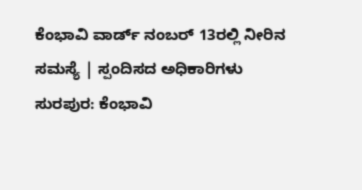ಕೆಂಭಾವಿ ವಾರ್ಡ್ ನಂಬರ್ 13ರಲ್ಲಿ ನೀರಿನ ಸಮಸ್ಯೆ | ಸ್ಪಂದಿಸದ ಅಧಿಕಾರಿಗಳು
ಸುರಪುರ: ಕೆಂಭಾವಿ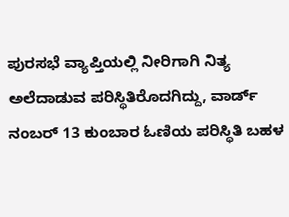ಪುರಸಭೆ ವ್ಯಾಪ್ತಿಯಲ್ಲಿ ನೀರಿಗಾಗಿ ನಿತ್ಯ ಅಲೆದಾಡುವ ಪರಿಸ್ಥಿತಿರೊದಗಿದ್ದು, ವಾರ್ಡ್ ನಂಬರ್ 13 ಕುಂಬಾರ ಓಣಿಯ ಪರಿಸ್ಥಿತಿ ಬಹಳ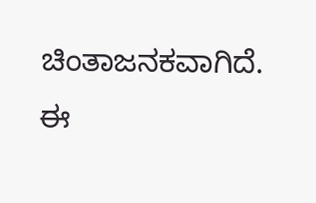ಚಿಂತಾಜನಕವಾಗಿದೆ.
ಈ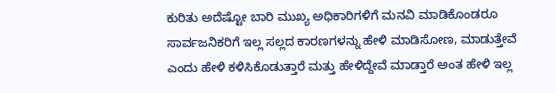ಕುರಿತು ಅದೆಷ್ಟೋ ಬಾರಿ ಮುಖ್ಯ ಅಧಿಕಾರಿಗಳಿಗೆ ಮನವಿ ಮಾಡಿಕೊಂಡರೂ ಸಾರ್ವಜನಿಕರಿಗೆ ಇಲ್ಲ ಸಲ್ಲದ ಕಾರಣಗಳನ್ನು ಹೇಳಿ ಮಾಡಿಸೋಣ, ಮಾಡುತ್ತೇವೆ ಎಂದು ಹೇಳಿ ಕಳಿಸಿಕೊಡುತ್ತಾರೆ ಮತ್ತು ಹೇಳಿದ್ದೇವೆ ಮಾಡ್ತಾರೆ ಅಂತ ಹೇಳಿ ಇಲ್ಲ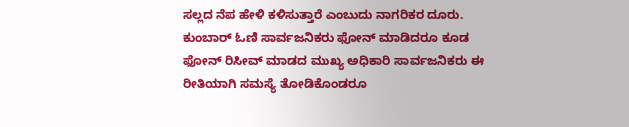ಸಲ್ಲದ ನೆಪ ಹೇಳಿ ಕಳಿಸುತ್ತಾರೆ ಎಂಬುದು ನಾಗರಿಕರ ದೂರು.
ಕುಂಬಾರ್ ಓಣಿ ಸಾರ್ವಜನಿಕರು ಫೋನ್ ಮಾಡಿದರೂ ಕೂಡ ಫೋನ್ ರಿಸೀವ್ ಮಾಡದ ಮುಖ್ಯ ಅಧಿಕಾರಿ ಸಾರ್ವಜನಿಕರು ಈ ರೀತಿಯಾಗಿ ಸಮಸ್ಯೆ ತೋಡಿಕೊಂಡರೂ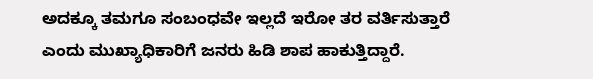ಅದಕ್ಕೂ ತಮಗೂ ಸಂಬಂಧವೇ ಇಲ್ಲದೆ ಇರೋ ತರ ವರ್ತಿಸುತ್ತಾರೆ ಎಂದು ಮುಖ್ಯಾಧಿಕಾರಿಗೆ ಜನರು ಹಿಡಿ ಶಾಪ ಹಾಕುತ್ತಿದ್ದಾರೆ.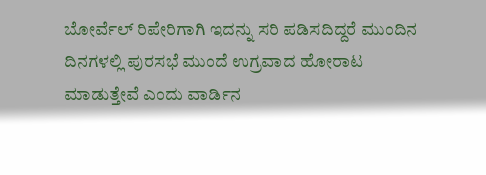ಬೋರ್ವೆಲ್ ರಿಪೇರಿಗಾಗಿ ಇದನ್ನು ಸರಿ ಪಡಿಸದಿದ್ದರೆ ಮುಂದಿನ ದಿನಗಳಲ್ಲಿ ಪುರಸಭೆ ಮುಂದೆ ಉಗ್ರವಾದ ಹೋರಾಟ ಮಾಡುತ್ತೇವೆ ಎಂದು ವಾರ್ಡಿನ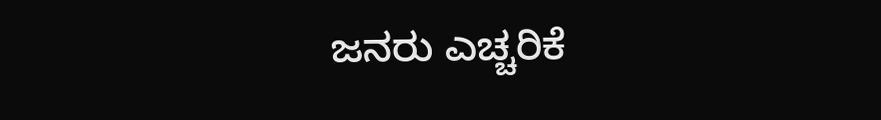ಜನರು ಎಚ್ಚರಿಕೆ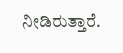ನೀಡಿರುತ್ತಾರೆ.